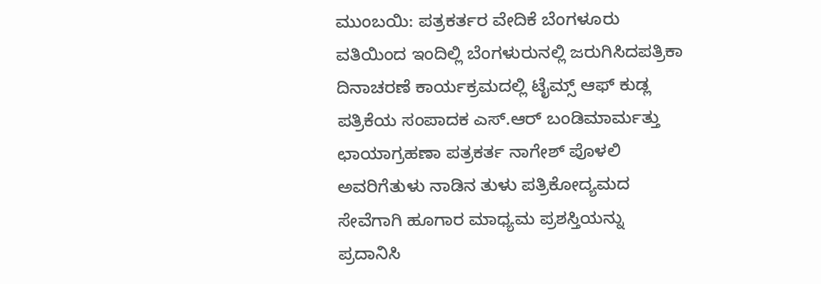ಮುಂಬಯಿ: ಪತ್ರಕರ್ತರ ವೇದಿಕೆ ಬೆಂಗಳೂರು ವತಿಯಿಂದ ಇಂದಿಲ್ಲಿ ಬೆಂಗಳುರುನಲ್ಲಿ ಜರುಗಿಸಿದಪತ್ರಿಕಾ ದಿನಾಚರಣೆ ಕಾರ್ಯಕ್ರಮದಲ್ಲಿ ಟೈಮ್ಸ್ ಆಫ್ ಕುಡ್ಲ ಪತ್ರಿಕೆಯ ಸಂಪಾದಕ ಎಸ್.ಆರ್ ಬಂಡಿಮಾರ್ಮತ್ತು ಛಾಯಾಗ್ರಹಣಾ ಪತ್ರಕರ್ತ ನಾಗೇಶ್ ಪೊಳಲಿ ಅವರಿಗೆತುಳು ನಾಡಿನ ತುಳು ಪತ್ರಿಕೋದ್ಯಮದ ಸೇವೆಗಾಗಿ ಹೂಗಾರ ಮಾಧ್ಯಮ ಪ್ರಶಸ್ತಿಯನ್ನು ಪ್ರದಾನಿಸಿ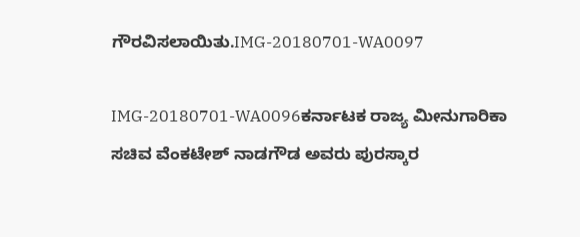ಗೌರವಿಸಲಾಯಿತು.IMG-20180701-WA0097

IMG-20180701-WA0096ಕರ್ನಾಟಕ ರಾಜ್ಯ ಮೀನುಗಾರಿಕಾ ಸಚಿವ ವೆಂಕಟೇಶ್ ನಾಡಗೌಡ ಅವರು ಪುರಸ್ಕಾರ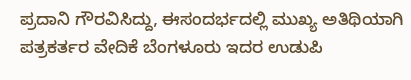ಪ್ರದಾನಿ ಗೌರವಿಸಿದ್ದು, ಈಸಂದರ್ಭದಲ್ಲಿ ಮುಖ್ಯ ಅತಿಥಿಯಾಗಿ ಪತ್ರಕರ್ತರ ವೇದಿಕೆ ಬೆಂಗಳೂರು ಇದರ ಉಡುಪಿ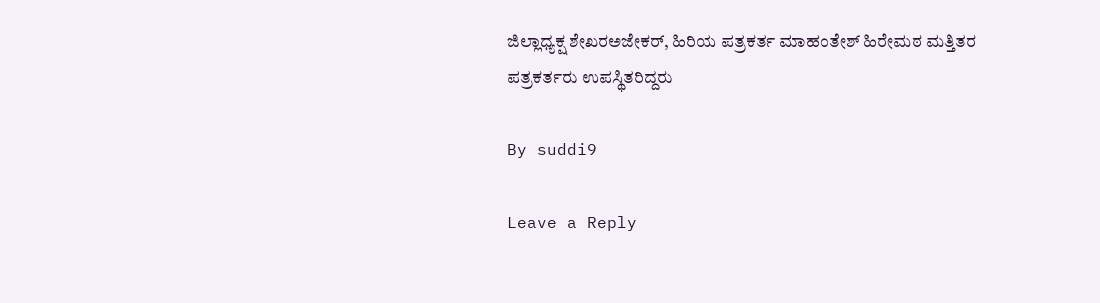ಜಿಲ್ಲಾಧ್ಯಕ್ಷ ಶೇಖರಅಜೇಕರ್, ಹಿರಿಯ ಪತ್ರಕರ್ತ ಮಾಹಂತೇಶ್ ಹಿರೇಮಠ ಮತ್ತಿತರ ಪತ್ರಕರ್ತರು ಉಪಸ್ಥಿತರಿದ್ದರು

By suddi9

Leave a Reply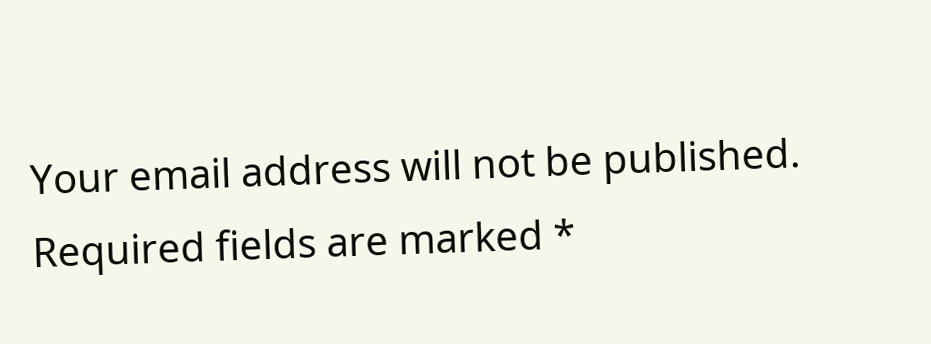Your email address will not be published. Required fields are marked *